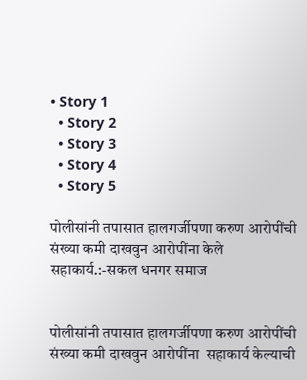• Story 1
  • Story 2
  • Story 3
  • Story 4
  • Story 5

पोलीसांनी तपासात हालगर्जीपणा करुण आरोपींची संख्या कमी दाखवुन आरोपींना केले सहाकार्य.:-सकल धनगर समाज


पोलीसांनी तपासात हालगर्जीपणा करुण आरोपींची संख्या कमी दाखवुन आरोपींना  सहाकार्य केल्याची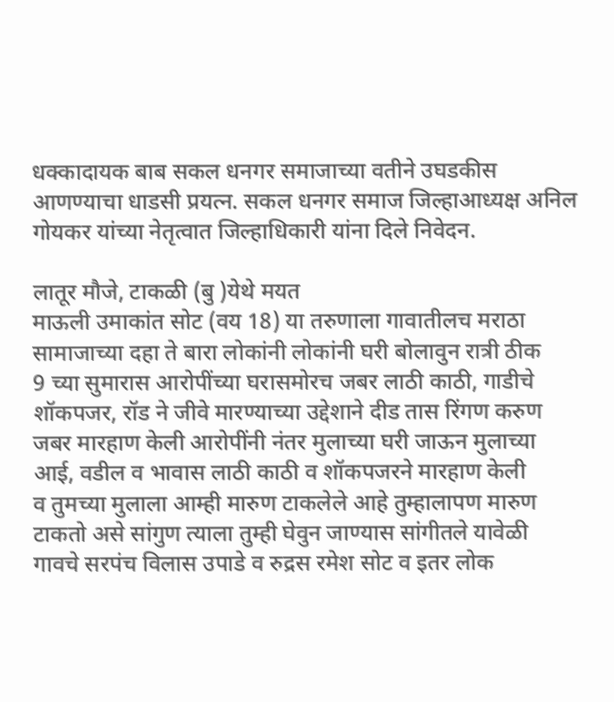धक्कादायक बाब सकल धनगर समाजाच्या वतीने उघडकीस आणण्याचा धाडसी प्रयत्न. सकल धनगर समाज जिल्हाआध्यक्ष अनिल गोयकर यांच्या नेतृत्वात जिल्हाधिकारी यांना दिले निवेदन.

लातूर मौजे, टाकळी (बु )येथे मयत
माऊली उमाकांत सोट (वय 18) या तरुणाला गावातीलच मराठा सामाजाच्या दहा ते बारा लोकांनी लोकांनी घरी बोलावुन रात्री ठीक
9 च्या सुमारास आरोपींच्या घरासमोरच जबर लाठी काठी, गाडीचे शॉकपजर, रॉड ने जीवे मारण्याच्या उद्देशाने दीड तास रिंगण करुण
जबर मारहाण केली आरोपींनी नंतर मुलाच्या घरी जाऊन मुलाच्या आई, वडील व भावास लाठी काठी व शॉकपजरने मारहाण केली
व तुमच्या मुलाला आम्ही मारुण टाकलेले आहे तुम्हालापण मारुण टाकतो असे सांगुण त्याला तुम्ही घेवुन जाण्यास सांगीतले यावेळी
गावचे सरपंच विलास उपाडे व रुद्रस रमेश सोट व इतर लोक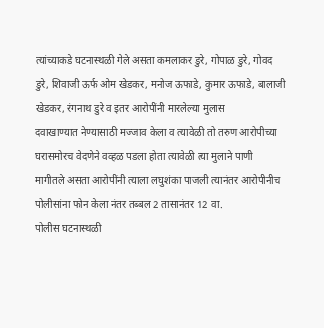त्यांच्याकडे घटनास्थळी गेले असता कमलाकर डुरे, गोपाळ डुरे, गोवद
डुरे, शिवाजी ऊर्फ ओम खेडकर, मनोज ऊफाडे, कुमार ऊफाडे, बालाजी खेडकर, रंगनाथ डुरे व इतर आरोपींनी मारलेल्या मुलास
दवाखाण्यात नेण्यासाठी मज्जाव केला व त्यावेळी तो तरुण आरोपीच्या घरासमोरच वेदणेने वव्हळ पडला होता त्यावेळी त्या मुलाने पाणी
मागीतले असता आरोपींनी त्याला लघुशंका पाजली त्यानंतर आरोपीनीच पोलीसांना फोन केला नंतर तब्बल 2 तासानंतर 12 वा.
पोलीस घटनास्थळी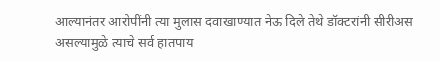आल्यानंतर आरोपींनी त्या मुलास दवाखाण्यात नेऊ दिले तेथे डॉक्टरांनी सीरीअस असल्यामुळे त्याचे सर्व हातपाय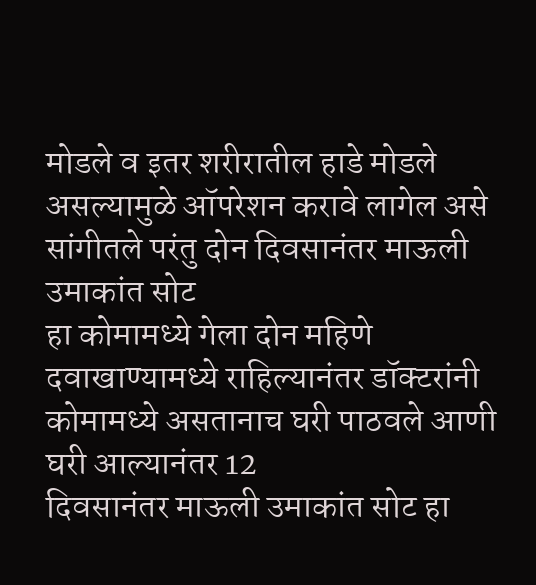मोडले व इतर शरीरातील हाडे मोडले असल्यामुळे ऑपरेशन करावे लागेल असे सांगीतले परंतु दोन दिवसानंतर माऊली उमाकांत सोट
हा कोमामध्ये गेला दोन महिणे दवाखाण्यामध्ये राहिल्यानंतर डॉक्टरांनी कोमामध्ये असतानाच घरी पाठवले आणी घरी आल्यानंतर 12
दिवसानंतर माऊली उमाकांत सोट हा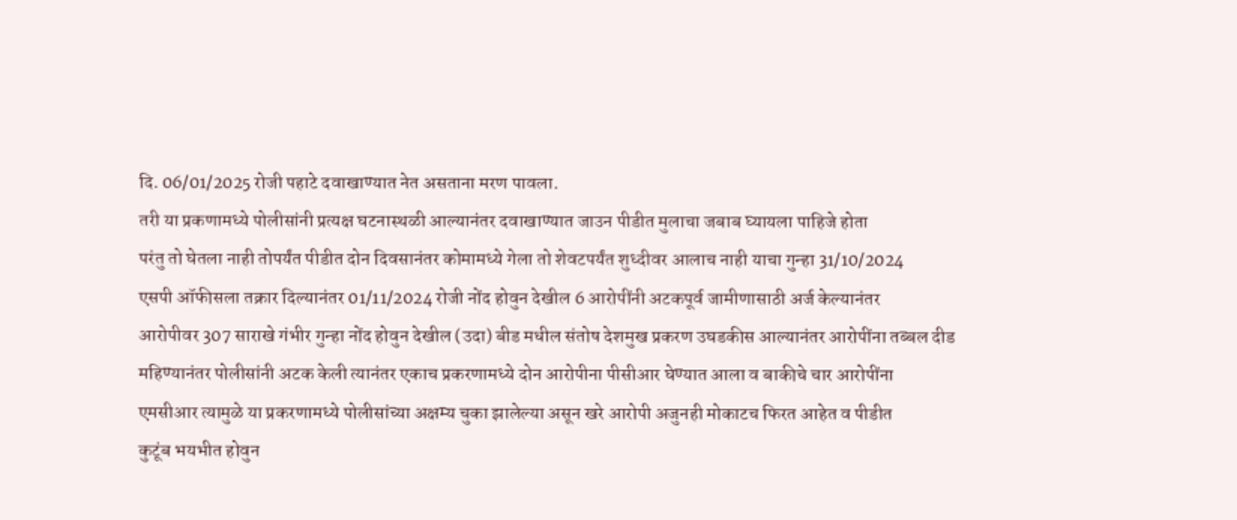दि. 06/01/2025 रोजी पहाटे दवाखाण्यात नेत असताना मरण पावला.
तरी या प्रकणामध्ये पोलीसांनी प्रत्यक्ष घटनास्थळी आल्यानंतर दवाखाण्यात जाउन पीडीत मुलाचा जबाब घ्यायला पाहिजे होता
परंतु तो घेतला नाही तोपर्यंत पीडीत दोन दिवसानंतर कोमामध्ये गेला तो शेवटपर्यंत शुध्दीवर आलाच नाही याचा गुन्हा 31/10/2024
एसपी ऑफीसला तक्रार दिल्यानंतर 01/11/2024 रोजी नोंद होवुन देखील 6 आरोपींनी अटकपूर्व जामीणासाठी अर्ज केल्यानंतर
आरोपीवर 307 साराखे गंभीर गुन्हा नोंद होवुन देखील (उदा) बीड मधील संतोष देशमुख प्रकरण उघडकीस आल्यानंतर आरोपींना तब्बल दीड
महिण्यानंतर पोलीसांनी अटक केली त्यानंतर एकाच प्रकरणामध्ये दोन आरोपीना पीसीआर घेण्यात आला व बाकीचे चार आरोपींना
एमसीआर त्यामुळे या प्रकरणामध्ये पोलीसांच्या अक्षम्य चुका झालेल्या असून खरे आरोपी अजुनही मोकाटच फिरत आहेत व पीडीत
कुटूंब भयभीत होवुन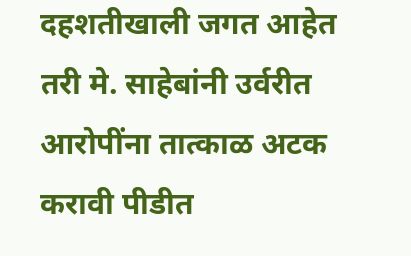दहशतीखाली जगत आहेत तरी मे. साहेबांनी उर्वरीत आरोपींना तात्काळ अटक करावी पीडीत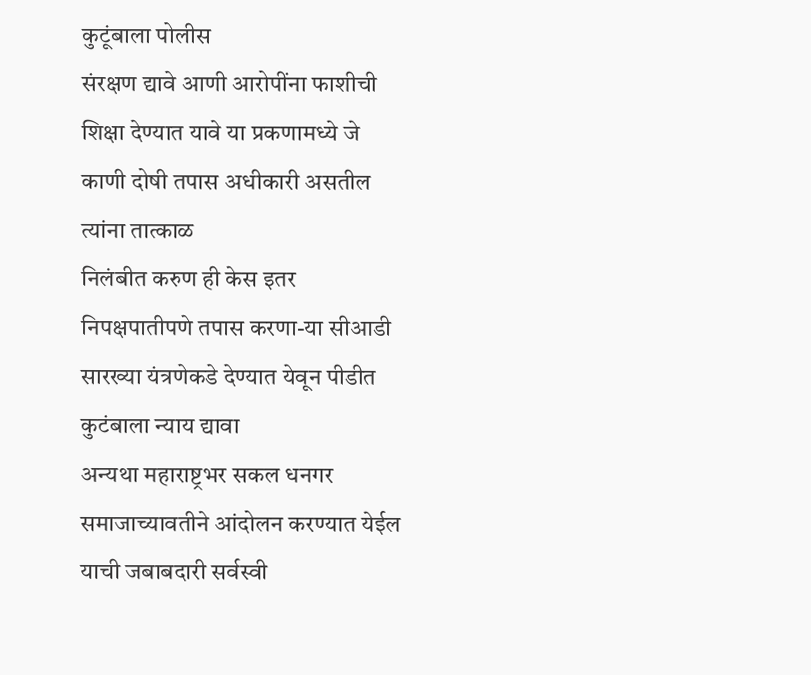कुटूंबाला पोलीस
संरक्षण द्यावे आणी आरोपींना फाशीची शिक्षा देण्यात यावे या प्रकणामध्ये जे काणी दोषी तपास अधीकारी असतील त्यांना तात्काळ
निलंबीत करुण ही केस इतर निपक्षपातीपणे तपास करणा-या सीआडी सारख्या यंत्रणेकडे देण्यात येवून पीडीत कुटंबाला न्याय द्यावा
अन्यथा महाराष्ट्रभर सकल धनगर समाजाच्यावतीने आंदोलन करण्यात येईल
याची जबाबदारी सर्वस्वी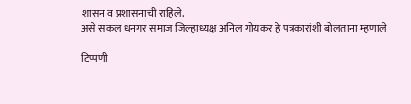शासन व प्रशासनाची राहिले.
असे सकल धनगर समाज जिल्हाध्यक्ष अनिल गोयकर हे पत्रकारांशी बोलताना म्हणाले

टिप्पणी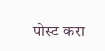पोस्ट करा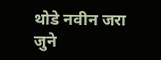थोडे नवीन जरा जुने